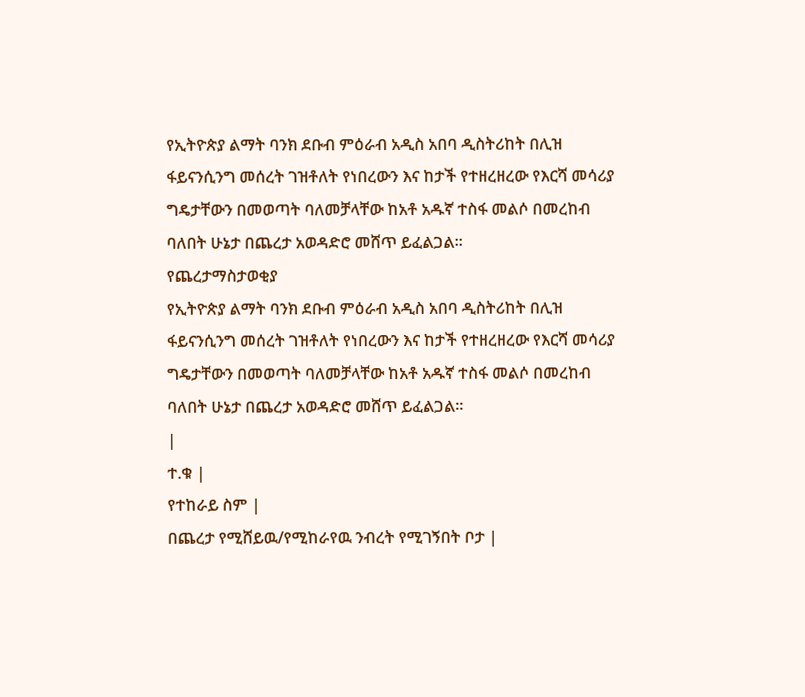የኢትዮጵያ ልማት ባንክ ደቡብ ምዕራብ አዲስ አበባ ዲስትሪከት በሊዝ ፋይናንሲንግ መሰረት ገዝቶለት የነበረውን እና ከታች የተዘረዘረው የእርሻ መሳሪያ ግዴታቸውን በመወጣት ባለመቻላቸው ከአቶ አዱኛ ተስፋ መልሶ በመረከብ ባለበት ሁኔታ በጨረታ አወዳድሮ መሸጥ ይፈልጋል፡፡
የጨረታማስታወቂያ
የኢትዮጵያ ልማት ባንክ ደቡብ ምዕራብ አዲስ አበባ ዲስትሪከት በሊዝ ፋይናንሲንግ መሰረት ገዝቶለት የነበረውን እና ከታች የተዘረዘረው የእርሻ መሳሪያ ግዴታቸውን በመወጣት ባለመቻላቸው ከአቶ አዱኛ ተስፋ መልሶ በመረከብ ባለበት ሁኔታ በጨረታ አወዳድሮ መሸጥ ይፈልጋል፡፡
|
ተ.ቁ |
የተከራይ ስም |
በጨረታ የሚሸይዉ/የሚከራየዉ ንብረት የሚገኝበት ቦታ |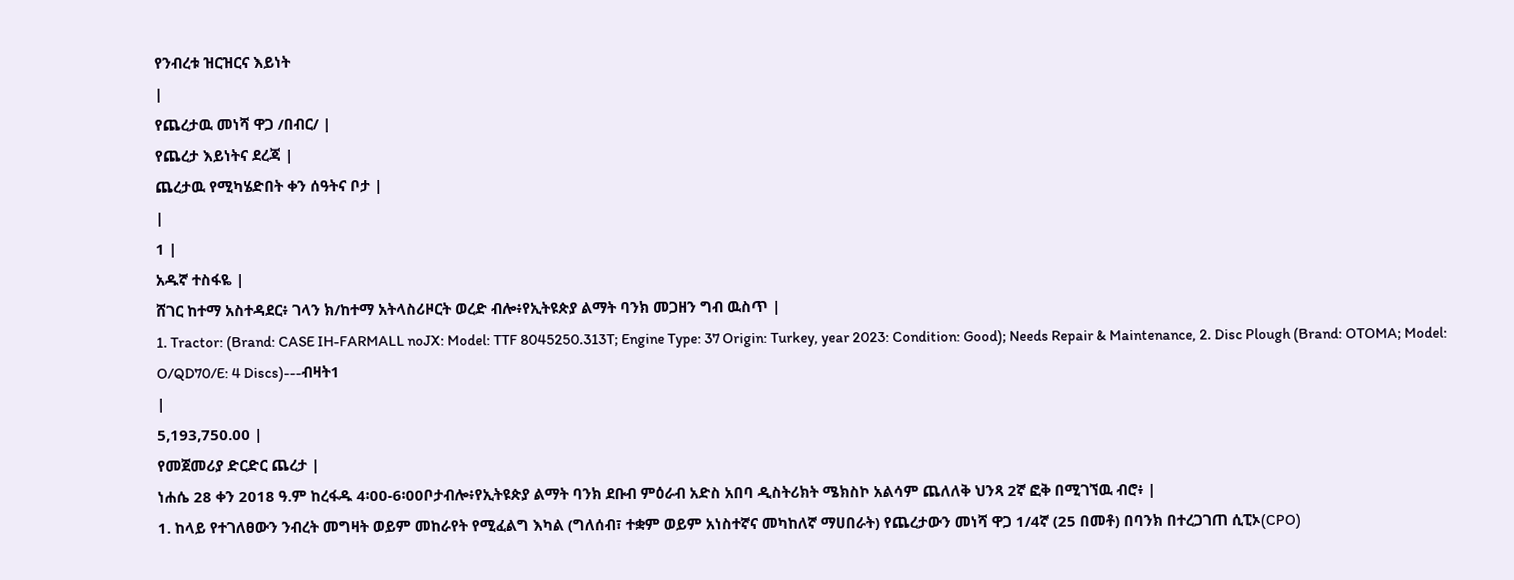የንብረቱ ዝርዝርና እይነት
|
የጨረታዉ መነሻ ዋጋ /በብር/ |
የጨረታ እይነትና ደረጃ |
ጨረታዉ የሚካሄድበት ቀን ሰዓትና ቦታ |
|
1 |
አዱኛ ተስፋዬ |
ሸገር ከተማ አስተዳደር፥ ገላን ክ/ከተማ አትላስሪዞርት ወረድ ብሎ፥የኢትዩጵያ ልማት ባንክ መጋዘን ግብ ዉስጥ |
1. Tractor: (Brand: CASE IH-FARMALL noJX: Model: TTF 8045250.313T; Engine Type: 37 Origin: Turkey, year 2023: Condition: Good); Needs Repair & Maintenance, 2. Disc Plough (Brand: OTOMA; Model: O/QD70/E: 4 Discs)---ብዛት1
|
5,193,750.00 |
የመጀመሪያ ድርድር ጨረታ |
ነሐሴ 28 ቀን 2018 ዓ.ም ከረፋዱ 4፡00-6፡00ቦታብሎ፥የኢትዩጵያ ልማት ባንክ ደቡብ ምዕራብ አድስ አበባ ዲስትሪክት ሜክስኮ አልሳም ጨለለቅ ህንጻ 2ኛ ፎቅ በሚገኘዉ ብሮ፥ |
1. ከላይ የተገለፀውን ንብረት መግዛት ወይም መከራየት የሚፈልግ እካል (ግለሰብ፣ ተቋም ወይም አነስተኛና መካከለኛ ማሀበራት) የጨረታውን መነሻ ዋጋ 1/4ኛ (25 በመቶ) በባንክ በተረጋገጠ ሲፒኦ(CPO)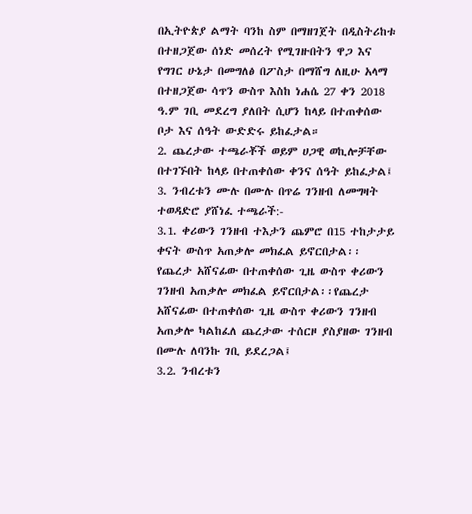በኢትዮጵያ ልማት ባንከ ስም በማዘገጀት በዲስትሪከቱ በተዘጋጀው ሰነድ መሰረት የሚገዙበትን ዋጋ እና የግገር ሁኔታ በመግለፅ በፖስታ በማሸግ ለዚሁ አላማ በተዘጋጀው ሳጥን ውስጥ እስከ ነሐሴ 27 ቀን 2018 ዓ.ም ገቢ መደረግ ያለበት ሲሆን ከላይ በተጠቀሰው ቦታ እና ሰዓት ውድድሩ ይከፈታል።
2. ጨረታው ተጫራቾች ወይም ሀጋዊ ወኪሎቻቸው በተገኙበት ከላይ በተጠቀሰው ቀንና ሰዓት ይከፈታል፤
3. ንብረቱን ሙሉ በሙሉ በጥሬ ገንዘብ ለመግዛት ተወዳድሮ ያሸነፈ ተጫራች:-
3.1. ቀሪውን ገንዘብ ተእታን ጨምሮ በ15 ተከታታይ ቀናት ውስጥ አጠቃሎ መክፈል ይኖርበታል፡፡ የጨረታ አሸናፊው በተጠቀሰው ጊዜ ውስጥ ቀሪውን ገንዘብ አጠቃሎ መክፈል ይኖርበታል፡፡የጨረታ አሸናፊው በተጠቀሰው ጊዜ ውስጥ ቀሪውን ገንዘብ አጠቃሎ ካልከፈለ ጨረታው ተሰርዞ ያስያዘው ገንዘብ በሙሉ ለባንኩ ገቢ ይደረጋል፤
3.2. ንብረቱን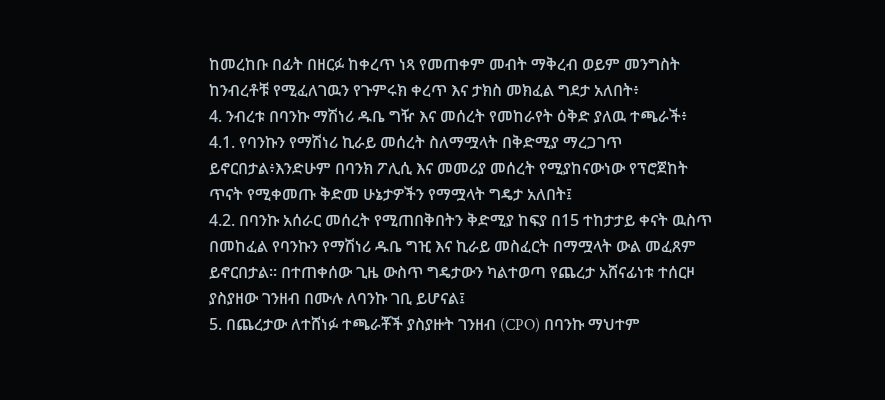ከመረከቡ በፊት በዘርፉ ከቀረጥ ነጻ የመጠቀም መብት ማቅረብ ወይም መንግስት ከንብረቶቹ የሚፈለገዉን የጉምሩክ ቀረጥ እና ታክስ መክፈል ግደታ አለበት፥
4. ንብረቱ በባንኩ ማሽነሪ ዱቤ ግዥ እና መሰረት የመከራየት ዕቅድ ያለዉ ተጫራች፥
4.1. የባንኩን የማሽነሪ ኪራይ መሰረት ስለማሟላት በቅድሚያ ማረጋገጥ ይኖርበታል፥እንድሁም በባንክ ፖሊሲ እና መመሪያ መሰረት የሚያከናውነው የፕሮጀከት ጥናት የሚቀመጡ ቅድመ ሁኔታዎችን የማሟላት ግዴታ አለበት፤
4.2. በባንኩ አሰራር መሰረት የሚጠበቅበትን ቅድሚያ ከፍያ በ15 ተከታታይ ቀናት ዉስጥ በመከፈል የባንኩን የማሽነሪ ዱቤ ግዢ እና ኪራይ መስፈርት በማሟላት ውል መፈጸም ይኖርበታል። በተጠቀሰው ጊዜ ውስጥ ግዴታውን ካልተወጣ የጨረታ አሸናፊነቱ ተሰርዞ ያስያዘው ገንዘብ በሙሉ ለባንኩ ገቢ ይሆናል፤
5. በጨረታው ለተሸነፉ ተጫራቾች ያስያዙት ገንዘብ (CPO) በባንኩ ማህተም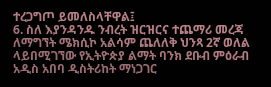ተረጋግጦ ይመለስላቸዋል፤
6. ስለ እያንዳንዱ ንብረት ዝርዝርና ተጨማሪ መረጃ ለማግኘት ሜክሲኮ አልሳም ጨለለቅ ህንጻ 2ኛ ወለል ላይበሚገኘው የኢትዮጵያ ልማት ባንክ ደቡብ ምዕራብ አዲስ አበባ ዲስትሪከት ማነጋገር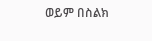ወይም በስልክ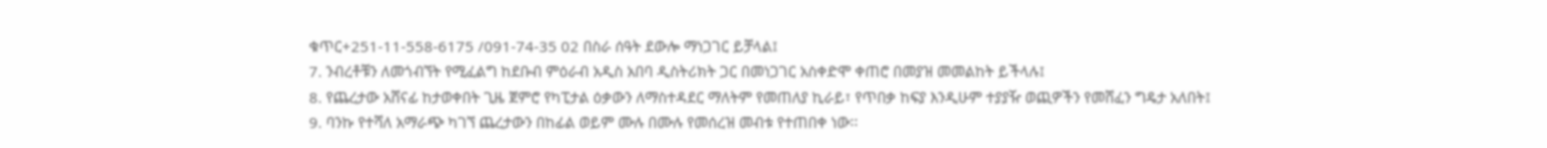ቁጥር+251-11-558-6175 /091-74-35 02 በስራ ሰዓት ደውሎ ማነጋገር ይቻላል፤
7. ንብረቶቹን ለመጎብኘት የሚፈልግ ከደቡብ ምዕራብ አዲስ አበባ ዲስትሪክት ጋር በመነጋገር አስቀድሞ ቀጠሮ በመያዝ መመልከት ይችላሉ፤
8. የጨረታው አሸናፊ ከታወቀበት ጊዜ ጀምሮ የካፒታል ዕቃውን ለማስተዳደር ማለትም የመጠለያ ኪራይ፣ የጥበቃ ከፍያ እንዲሁም ተያያዥ ወጪዎችን የመሸፈን ግዴታ አለበት፤
9. ባንኩ የተሻለ አማራጭ ካገኘ ጨረታውን በከፊል ወይም ሙሉ በሙሉ የመሰረዝ መብቱ የተጠበቀ ነው፡፡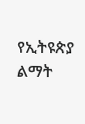የኢትዩጵያ ልማት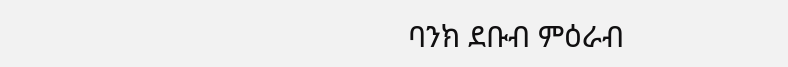ባንክ ደቡብ ምዕራብ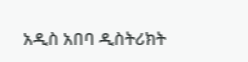አዲስ አበባ ዲስትሪክት